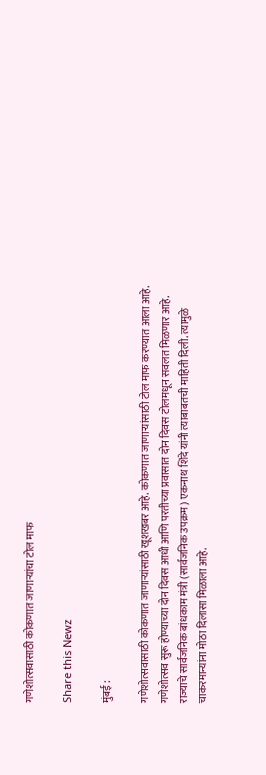गणेशोत्सवासाठी कोकणात जाणाऱ्यांचा टोल माफ

Share this Newz

मुंबई :

गणेशोत्सवासाठी कोकणात जाणाऱ्यांसाठी खूशखबर आहे. कोकणात जाणाऱ्यांसाठी टोल माफ करण्यात आला आहे. गणेशोत्सव सुरू होण्याच्या दोन दिवस आधी आणि परतीच्या प्रवासात दोन दिवस टोलमधून सवलत मिळणार आहे. राज्याचे सार्वजनिक बांधकाम मंत्री (सार्वजनिक उपक्रम) एकनाथ शिंदे यांनी त्याबाबतची माहिती दिली. त्यामुळे चाकरमान्यांना मोठा दिलासा मिळाला आहे.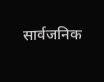सार्वजनिक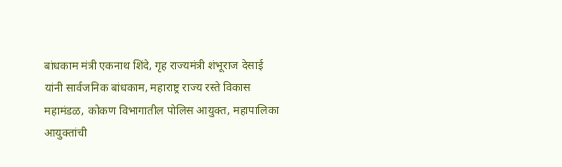बांधकाम मंत्री एकनाथ शिंदे, गृह राज्यमंत्री शंभूराज देसाई यांनी सार्वजनिक बांधकाम, महाराष्ट्र राज्य रस्ते विकास महामंडळ, कोकण विभागातील पोलिस आयुक्त, महापालिका आयुक्तांची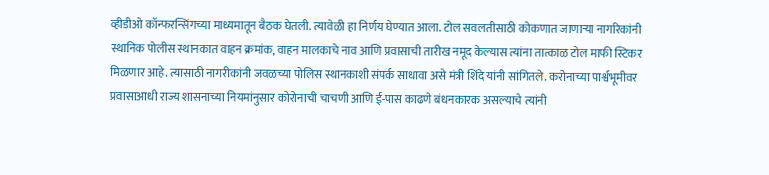व्हीडीओ कॉन्फरन्सिंगच्या माध्यमातून बैठक घेतली. त्यावेळी हा निर्णय घेण्यात आला. टोल सवलतीसाठी कोकणात जाणाऱ्या नागरिकांनी स्थानिक पोलीस स्थानकात वाहन क्रमांक, वाहन मालकाचे नाव आणि प्रवासाची तारीख नमूद केल्यास त्यांना तात्काळ टोल माफी स्टिकर मिळणार आहे. त्यासाठी नागरीकांनी जवळच्या पोलिस स्थानकाशी संपर्क साधावा असे मंत्री शिंदे यांनी सांगितले. करोनाच्या पार्श्वभूमीवर प्रवासाआधी राज्य शासनाच्या नियमांनुसार कोरोनाची चाचणी आणि ई-पास काढणे बंधनकारक असल्याचे त्यांनी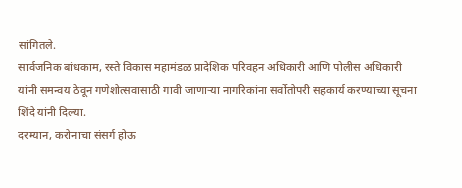सांगितले.
सार्वजनिक बांधकाम, रस्ते विकास महामंडळ प्रादेशिक परिवहन अधिकारी आणि पोलीस अधिकारी यांनी समन्वय ठेवून गणेशोत्सवासाठी गावी जाणाऱ्या नागरिकांना सर्वोतोपरी सहकार्य करण्याच्या सूचना शिंदे यांनी दिल्या.
दरम्यान, करोनाचा संसर्ग होऊ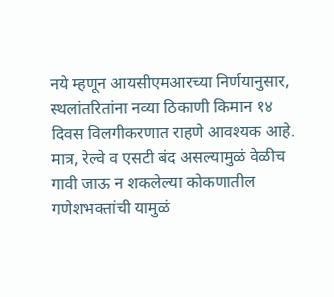नये म्हणून आयसीएमआरच्या निर्णयानुसार, स्थलांतरितांना नव्या ठिकाणी किमान १४ दिवस विलगीकरणात राहणे आवश्यक आहे. मात्र, रेल्वे व एसटी बंद असल्यामुळं वेळीच गावी जाऊ न शकलेल्या कोकणातील गणेशभक्तांची यामुळं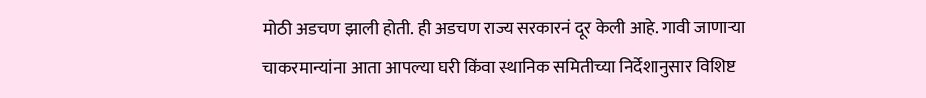मोठी अडचण झाली होती. ही अडचण राज्य सरकारनं दूर केली आहे. गावी जाणाऱ्या चाकरमान्यांना आता आपल्या घरी किंवा स्थानिक समितीच्या निर्देशानुसार विशिष्ट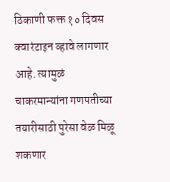ठिकाणी फक्त १० दिवस क्वारंटाइन व्हावे लागणार आहे. त्यामुळं चाकरमान्यांना गणपतीच्या तयारीसाठी पुरेसा वेळ मिळू शकणार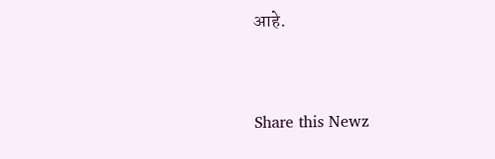आहे.


Share this Newz